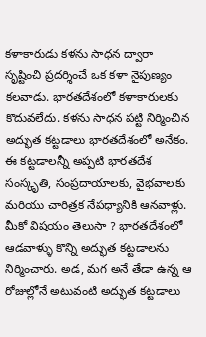కళాకారుడు కళను సాధన ద్వారా సృష్టించి ప్రదర్శించే ఒక కళా నైపుణ్యం కలవాడు. భారతదేశంలో కళాకారులకు కొదువలేదు. కళను సాధన పట్టి నిర్మించిన అద్భుత కట్టడాలు భారతదేశంలో అనేకం. ఈ కట్టడాలన్నీ అప్పటి భారతదేశ సంస్కృతి, సంప్రదాయాలకు, వైభవాలకు మరియు చారిత్రక నేపధ్యానికి ఆనవాళ్లు.
మీకో విషయం తెలుసా ? భారతదేశంలో ఆడవాళ్ళు కొన్ని అద్భుత కట్టడాలను నిర్మించారు. అడ, మగ అనే తేడా ఉన్న ఆ రోజుల్లోనే అటువంటి అద్భుత కట్టడాలు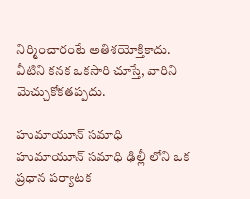నిర్మించారంటే అతిశయోక్తికాదు. వీటిని కనక ఒకసారి చూస్తే, వారిని మెచ్చుకోకతప్పదు.

హుమాయూన్ సమాధి
హుమాయూన్ సమాధి ఢిల్లీ లోని ఒక ప్రధాన పర్యాటక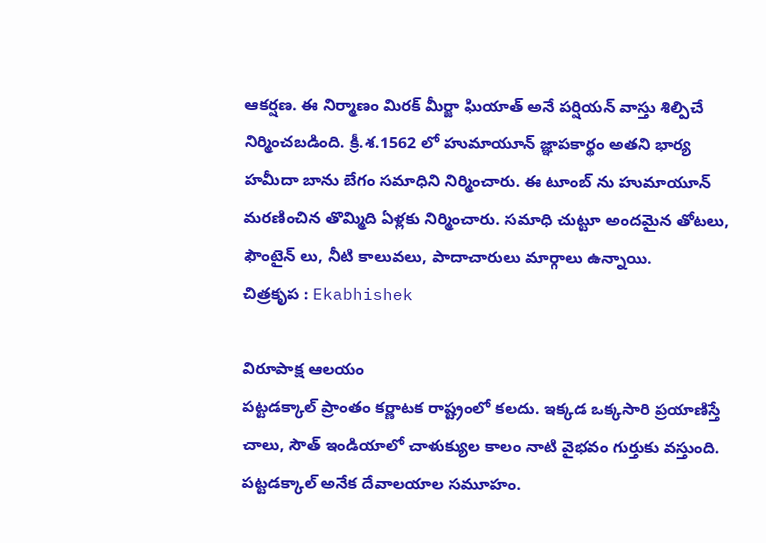ఆకర్షణ. ఈ నిర్మాణం మిరక్ మీర్జా ఘియాత్ అనే పర్షియన్ వాస్తు శిల్పిచే నిర్మించబడింది. క్రీ.శ.1562 లో హుమాయూన్ జ్ఞాపకార్థం అతని భార్య హమీదా బాను బేగం సమాధిని నిర్మించారు. ఈ టూంబ్ ను హుమాయూన్ మరణించిన తొమ్మిది ఏళ్లకు నిర్మించారు. సమాధి చుట్టూ అందమైన తోటలు, ఫౌంటైన్ లు, నీటి కాలువలు, పాదాచారులు మార్గాలు ఉన్నాయి.
చిత్రకృప : Ekabhishek

విరూపాక్ష ఆలయం
పట్టడక్కాల్ ప్రాంతం కర్ణాటక రాష్ట్రంలో కలదు. ఇక్కడ ఒక్కసారి ప్రయాణిస్తే చాలు, సౌత్ ఇండియాలో చాళుక్యుల కాలం నాటి వైభవం గుర్తుకు వస్తుంది. పట్టడక్కాల్ అనేక దేవాలయాల సమూహం.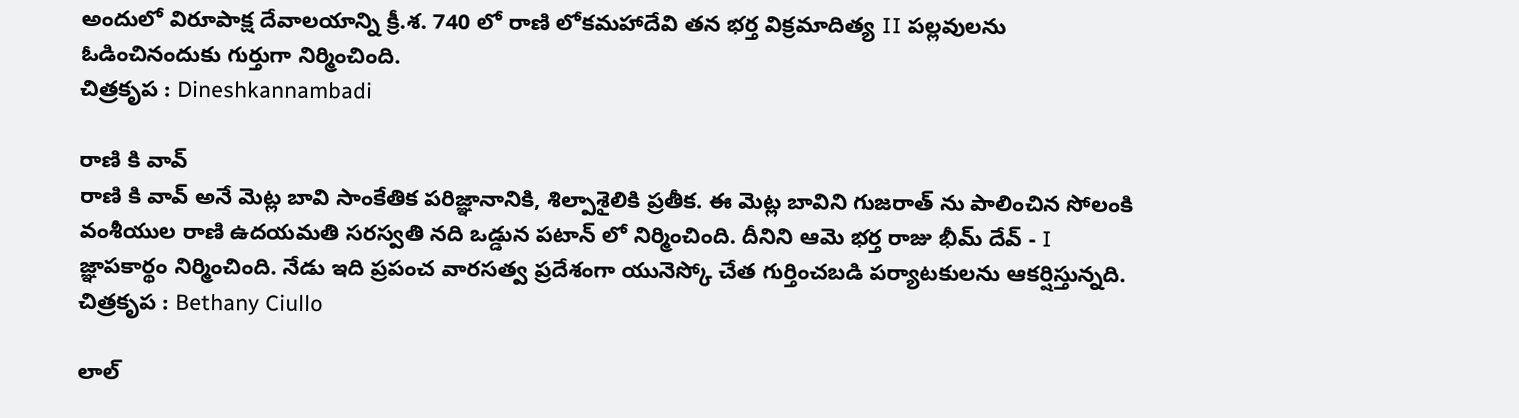అందులో విరూపాక్ష దేవాలయాన్ని క్రీ.శ. 740 లో రాణి లోకమహాదేవి తన భర్త విక్రమాదిత్య II పల్లవులను ఓడించినందుకు గుర్తుగా నిర్మించింది.
చిత్రకృప : Dineshkannambadi

రాణి కి వావ్
రాణి కి వావ్ అనే మెట్ల బావి సాంకేతిక పరిజ్ఞానానికి, శిల్పాశైలికి ప్రతీక. ఈ మెట్ల బావిని గుజరాత్ ను పాలించిన సోలంకి వంశీయుల రాణి ఉదయమతి సరస్వతి నది ఒడ్డున పటాన్ లో నిర్మించింది. దీనిని ఆమె భర్త రాజు భీమ్ దేవ్ - I జ్ఞాపకార్థం నిర్మించింది. నేడు ఇది ప్రపంచ వారసత్వ ప్రదేశంగా యునెస్కో చేత గుర్తించబడి పర్యాటకులను ఆకర్షిస్తున్నది.
చిత్రకృప : Bethany Ciullo

లాల్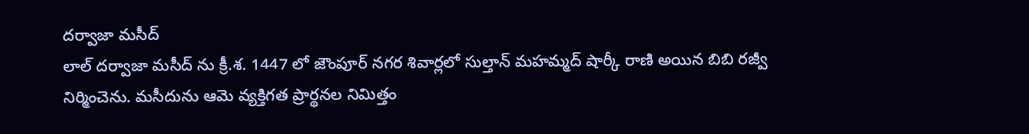దర్వాజా మసీద్
లాల్ దర్వాజా మసీద్ ను క్రీ.శ. 1447 లో జౌంపూర్ నగర శివార్లలో సుల్తాన్ మహమ్మద్ షార్కీ రాణి అయిన బిబి రజ్వీ నిర్మించెను. మసీదును ఆమె వ్యక్తిగత ప్రార్థనల నిమిత్తం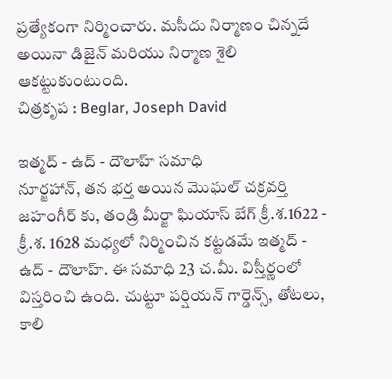ప్రత్యేకంగా నిర్మించారు. మసీదు నిర్మాణం చిన్నదే అయినా డిజైన్ మరియు నిర్మాణ శైలి ఆకట్టుకుంటుంది.
చిత్రకృప : Beglar, Joseph David

ఇత్మద్ - ఉద్ - దౌలాహ్ సమాధి
నూర్జహాన్, తన భర్త అయిన మొఘల్ చక్రవర్తి జహంగీర్ కు, తండ్రి మీర్జా ఘియాస్ బేగ్ క్రీ.శ.1622 - క్రీ.శ. 1628 మధ్యలో నిర్మించిన కట్టడమే ఇత్మద్ - ఉద్ - దౌలాహ్. ఈ సమాధి 23 చ.మీ. విస్తీర్ణంలో విస్తరించి ఉంది. చుట్టూ పర్షియన్ గార్డెన్స్, తోటలు, కాలి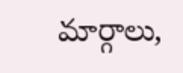మార్గాలు,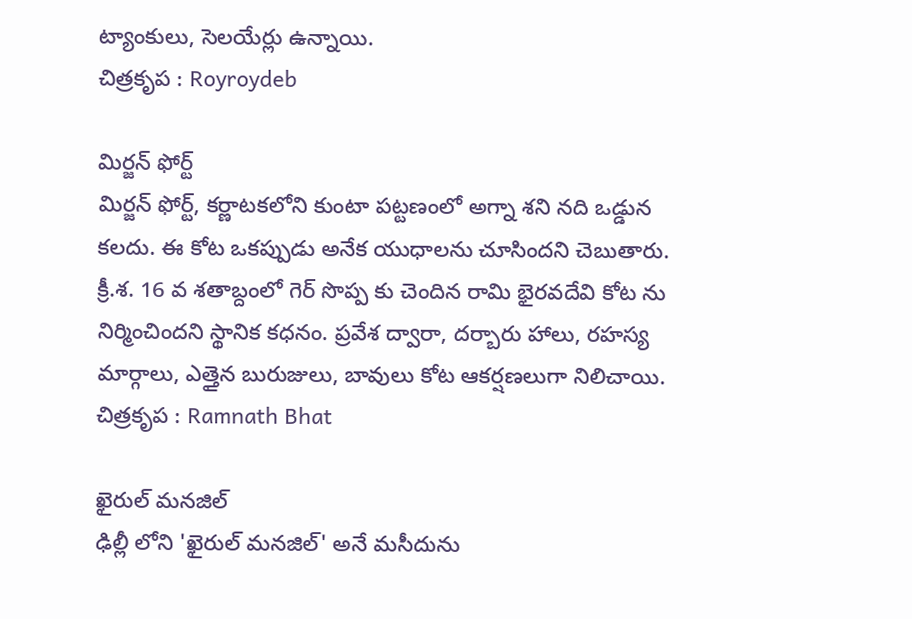ట్యాంకులు, సెలయేర్లు ఉన్నాయి.
చిత్రకృప : Royroydeb

మిర్జన్ ఫోర్ట్
మిర్జన్ ఫోర్ట్, కర్ణాటకలోని కుంటా పట్టణంలో అగ్నా శని నది ఒడ్డున కలదు. ఈ కోట ఒకప్పుడు అనేక యుధాలను చూసిందని చెబుతారు. క్రీ.శ. 16 వ శతాబ్దంలో గెర్ సొప్ప కు చెందిన రామి భైరవదేవి కోట ను నిర్మించిందని స్థానిక కధనం. ప్రవేశ ద్వారా, దర్బారు హాలు, రహస్య మార్గాలు, ఎత్తైన బురుజులు, బావులు కోట ఆకర్షణలుగా నిలిచాయి.
చిత్రకృప : Ramnath Bhat

ఖైరుల్ మనజిల్
ఢిల్లీ లోని 'ఖైరుల్ మనజిల్' అనే మసీదును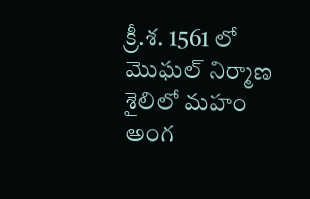క్రీ.శ. 1561 లో మొఘల్ నిర్మాణ శైలిలో మహం అంగ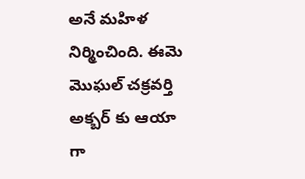అనే మహిళ నిర్మించింది. ఈమె మొఘల్ చక్రవర్తి అక్బర్ కు ఆయా గా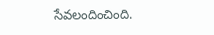సేవలందించింది.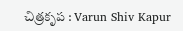చిత్రకృప : Varun Shiv Kapur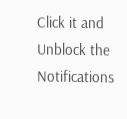Click it and Unblock the Notifications